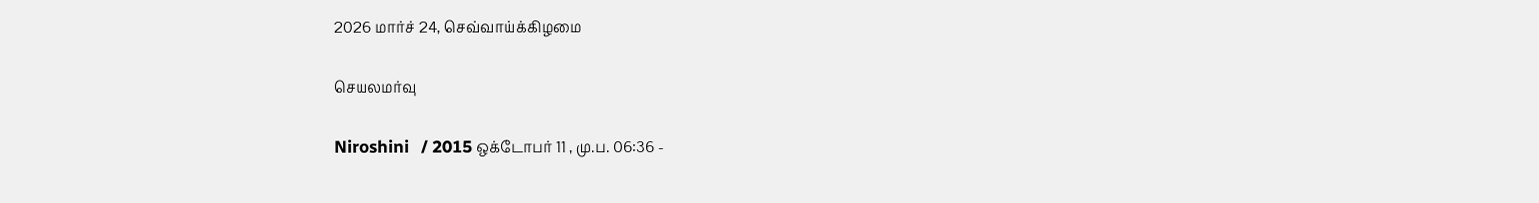2026 மார்ச் 24, செவ்வாய்க்கிழமை

செயலமர்வு

Niroshini   / 2015 ஒக்டோபர் 11 , மு.ப. 06:36 -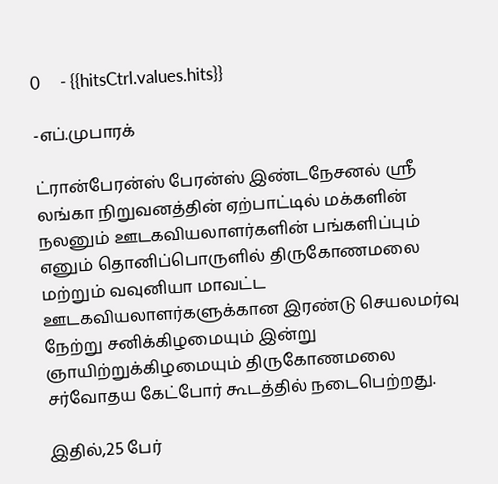0     - {{hitsCtrl.values.hits}}

-எப்.முபாரக்

ட்ரான்பேரன்ஸ் பேரன்ஸ் இண்டநேசனல் ஸ்ரீ லங்கா நிறுவனத்தின் ஏற்பாட்டில் மக்களின் நலனும் ஊடகவியலாளர்களின் பங்களிப்பும் எனும் தொனிப்பொருளில் திருகோணமலை மற்றும் வவுனியா மாவட்ட ஊடகவியலாளர்களுக்கான இரண்டு செயலமர்வு நேற்று சனிக்கிழமையும் இன்று ஞாயிற்றுக்கிழமையும் திருகோணமலை சர்வோதய கேட்போர் கூடத்தில் நடைபெற்றது.

இதில்,25 பேர்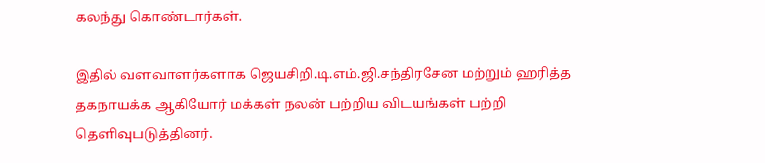கலந்து கொண்டார்கள்.

இதில் வளவாளர்களாக ஜெயசிறி.டி.எம்.ஜி.சந்திரசேன மற்றும் ஹரித்த தகநாயக்க ஆகியோர் மக்கள் நலன் பற்றிய விடயங்கள் பற்றி தெளிவுபடுத்தினர்.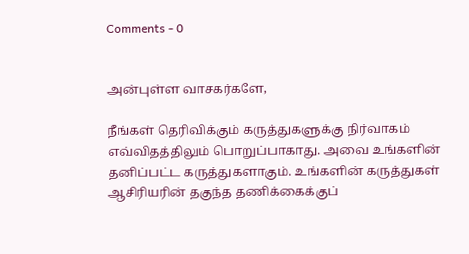Comments - 0


அன்புள்ள வாசகர்களே,

நீங்கள் தெரிவிக்கும் கருத்துகளுக்கு நிர்வாகம் எவ்விதத்திலும் பொறுப்பாகாது. அவை உங்களின் தனிப்பட்ட கருத்துகளாகும். உங்களின் கருத்துகள் ஆசிரியரின் தகுந்த தணிக்கைக்குப்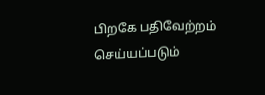பிறகே பதிவேற்றம் செய்யப்படும்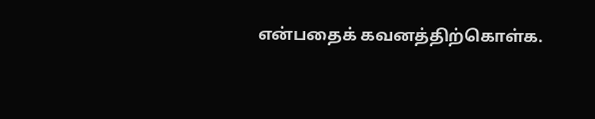என்பதைக் கவனத்திற்கொள்க.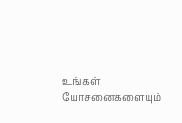உங்கள் யோசனைகளையும்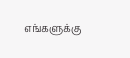எங்களுக்கு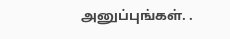அனுப்புங்கள். .